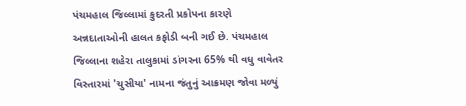પંચમહાલ જિલ્લામાં કુદરતી પ્રકોપના કારણે અન્નદાતાઓની હાલત કફોડી બની ગઈ છે. પંચમહાલ જિલ્લાના શહેરા તાલુકામાં ડાંગરના 65% થી વધુ વાવેતર વિસ્તારમાં 'ચુસીયા' નામના જંતુનું આક્રમણ જોવા મળ્યું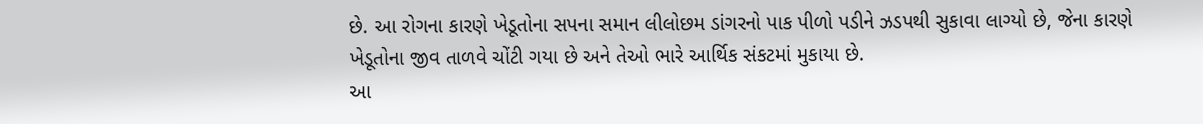છે. આ રોગના કારણે ખેડૂતોના સપના સમાન લીલોછમ ડાંગરનો પાક પીળો પડીને ઝડપથી સુકાવા લાગ્યો છે, જેના કારણે ખેડૂતોના જીવ તાળવે ચોંટી ગયા છે અને તેઓ ભારે આર્થિક સંકટમાં મુકાયા છે.
આ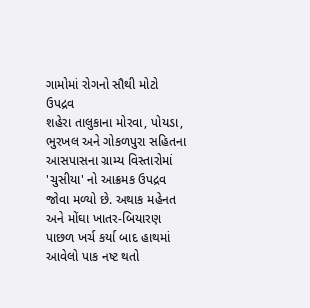ગામોમાં રોગનો સૌથી મોટો ઉપદ્રવ
શહેરા તાલુકાના મોરવા, પોયડા, ભુરખલ અને ગોકળપુરા સહિતના આસપાસના ગ્રામ્ય વિસ્તારોમાં 'ચુસીયા' નો આક્રમક ઉપદ્રવ જોવા મળ્યો છે. અથાક મહેનત અને મોંઘા ખાતર-બિયારણ પાછળ ખર્ચ કર્યા બાદ હાથમાં આવેલો પાક નષ્ટ થતો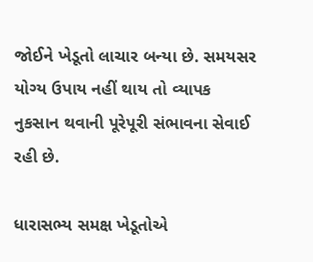જોઈને ખેડૂતો લાચાર બન્યા છે. સમયસર યોગ્ય ઉપાય નહીં થાય તો વ્યાપક નુકસાન થવાની પૂરેપૂરી સંભાવના સેવાઈ રહી છે.

ધારાસભ્ય સમક્ષ ખેડૂતોએ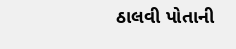ઠાલવી પોતાની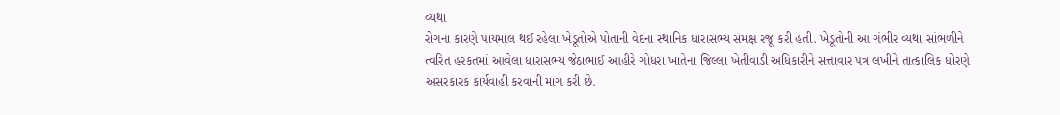વ્યથા
રોગના કારણે પાયમાલ થઈ રહેલા ખેડૂતોએ પોતાની વેદના સ્થાનિક ધારાસભ્ય સમક્ષ રજૂ કરી હતી. ખેડૂતોની આ ગંભીર વ્યથા સાંભળીને ત્વરિત હરકતમાં આવેલા ધારાસભ્ય જેઠાભાઈ આહીરે ગોધરા ખાતેના જિલ્લા ખેતીવાડી અધિકારીને સત્તાવાર પત્ર લખીને તાત્કાલિક ધોરણે અસરકારક કાર્યવાહી કરવાની માગ કરી છે.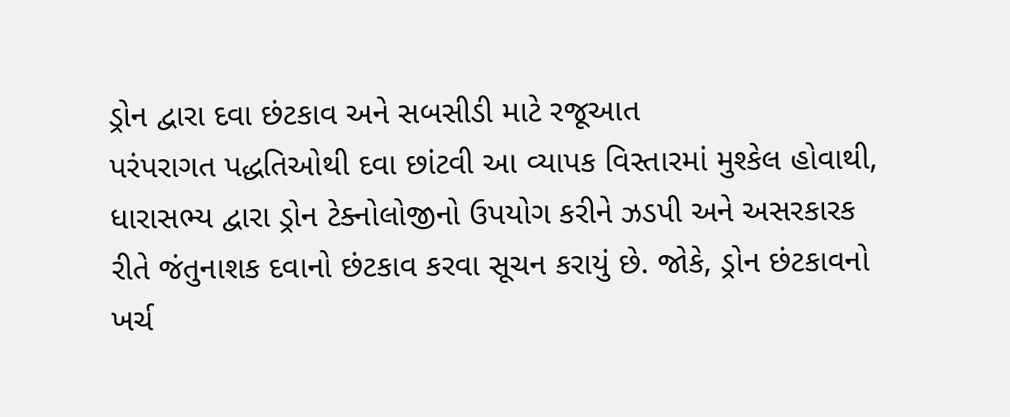ડ્રોન દ્વારા દવા છંટકાવ અને સબસીડી માટે રજૂઆત
પરંપરાગત પદ્ધતિઓથી દવા છાંટવી આ વ્યાપક વિસ્તારમાં મુશ્કેલ હોવાથી, ધારાસભ્ય દ્વારા ડ્રોન ટેક્નોલોજીનો ઉપયોગ કરીને ઝડપી અને અસરકારક રીતે જંતુનાશક દવાનો છંટકાવ કરવા સૂચન કરાયું છે. જોકે, ડ્રોન છંટકાવનો ખર્ચ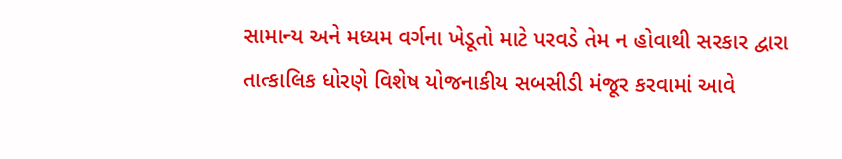સામાન્ય અને મધ્યમ વર્ગના ખેડૂતો માટે પરવડે તેમ ન હોવાથી સરકાર દ્વારા તાત્કાલિક ધોરણે વિશેષ યોજનાકીય સબસીડી મંજૂર કરવામાં આવે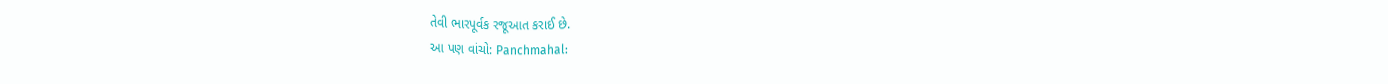તેવી ભારપૂર્વક રજૂઆત કરાઈ છે.
આ પણ વાંચો: Panchmahal: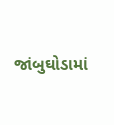જાંબુઘોડામાં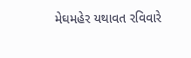મેઘમહેર યથાવત રવિવારે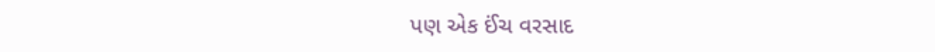પણ એક ઈંચ વરસાદ